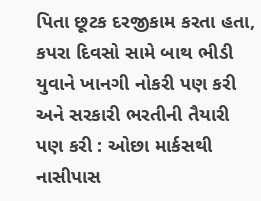પિતા છૂટક દરજીકામ કરતા હતા, કપરા દિવસો સામે બાથ ભીડી યુવાને ખાનગી નોકરી પણ કરી અને સરકારી ભરતીની તૈયારી પણ કરી : ઓછા માર્કસથી નાસીપાસ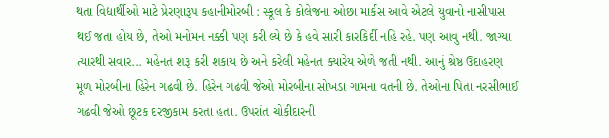થતા વિદ્યાર્થીઓ માટે પ્રેરણારૂપ કહાનીમોરબી : સ્કૂલ કે કોલેજના ઓછા માર્કસ આવે એટલે યુવાનો નાસીપાસ થઈ જતા હોય છે, તેઓ મનોમન નક્કી પણ કરી લ્યે છે કે હવે સારી કારકિર્દી નહિ રહે. પણ આવુ નથી. જાગ્યા ત્યારથી સવાર... મહેનત શરૂ કરી શકાય છે અને કરેલી મહેનત ક્યારેય એળે જતી નથી. આનું શ્રેષ્ઠ ઉદાહરણ મૂળ મોરબીના હિરેન ગઢવી છે. હિરેન ગઢવી જેઓ મોરબીના સોખડા ગામના વતની છે. તેઓના પિતા નરસીભાઈ ગઢવી જેઓ છૂટક દરજીકામ કરતા હતા. ઉપરાંત ચોકીદારની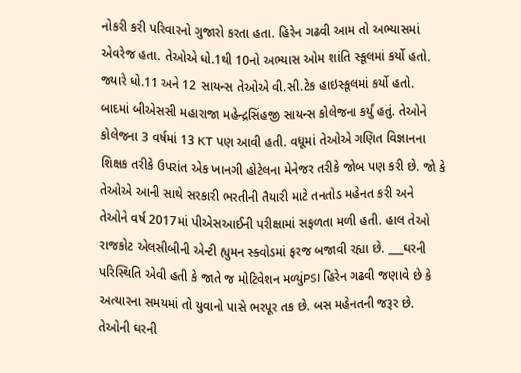નોકરી કરી પરિવારનો ગુજારો કરતા હતા. હિરેન ગઢવી આમ તો અભ્યાસમાં એવરેજ હતા. તેઓએ ધો.1થી 10નો અભ્યાસ ઓમ શાંતિ સ્કૂલમાં કર્યો હતો. જ્યારે ધો.11 અને 12 સાયન્સ તેઓએ વી.સી.ટેક હાઇસ્કૂલમાં કર્યો હતો. બાદમાં બીએસસી મહારાજા મહેન્દ્રસિંહજી સાયન્સ કોલેજના કર્યું હતું. તેઓને કોલેજના 3 વર્ષમાં 13 KT પણ આવી હતી. વધૂમાં તેઓએ ગણિત વિજ્ઞાનના શિક્ષક તરીકે ઉપરાંત એક ખાનગી હોટેલના મેનેજર તરીકે જોબ પણ કરી છે. જો કે તેઓએ આની સાથે સરકારી ભરતીની તૈયારી માટે તનતોડ મહેનત કરી અને તેઓને વર્ષ 2017માં પીએસઆઈની પરીક્ષામાં સફળતા મળી હતી. હાલ તેઓ રાજકોટ એલસીબીની એન્ટી હ્યુમન સ્ક્વોડમાં ફરજ બજાવી રહ્યા છે. ___ઘરની પરિસ્થિતિ એવી હતી કે જાતે જ મોટિવેશન મળ્યુંPSI હિરેન ગઢવી જણાવે છે કે અત્યારના સમયમાં તો યુવાનો પાસે ભરપૂર તક છે. બસ મહેનતની જરૂર છે. તેઓની ઘરની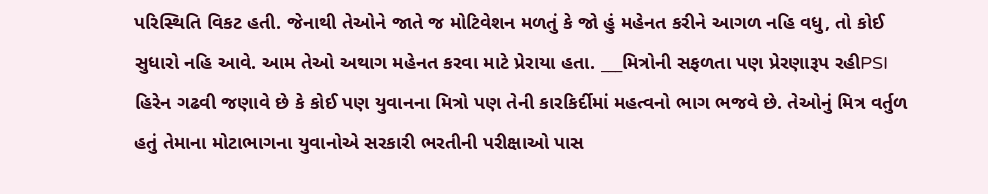પરિસ્થિતિ વિકટ હતી. જેનાથી તેઓને જાતે જ મોટિવેશન મળતું કે જો હું મહેનત કરીને આગળ નહિ વધુ, તો કોઈ સુધારો નહિ આવે. આમ તેઓ અથાગ મહેનત કરવા માટે પ્રેરાયા હતા. ___મિત્રોની સફળતા પણ પ્રેરણારૂપ રહીPSI હિરેન ગઢવી જણાવે છે કે કોઈ પણ યુવાનના મિત્રો પણ તેની કારકિર્દીમાં મહત્વનો ભાગ ભજવે છે. તેઓનું મિત્ર વર્તુળ હતું તેમાના મોટાભાગના યુવાનોએ સરકારી ભરતીની પરીક્ષાઓ પાસ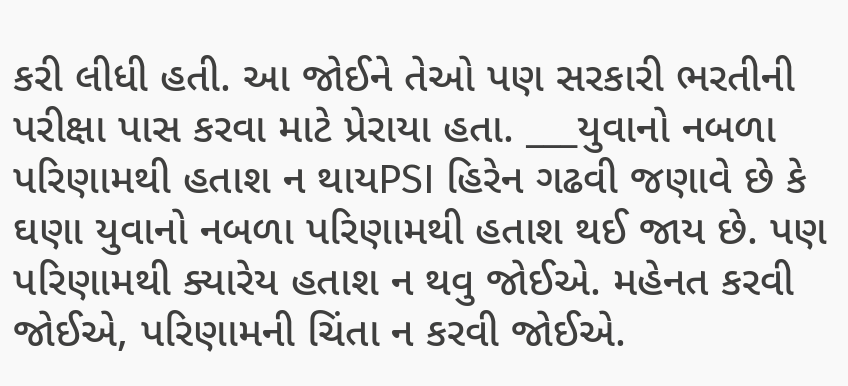કરી લીધી હતી. આ જોઈને તેઓ પણ સરકારી ભરતીની પરીક્ષા પાસ કરવા માટે પ્રેરાયા હતા. ___યુવાનો નબળા પરિણામથી હતાશ ન થાયPSI હિરેન ગઢવી જણાવે છે કે ઘણા યુવાનો નબળા પરિણામથી હતાશ થઈ જાય છે. પણ પરિણામથી ક્યારેય હતાશ ન થવુ જોઈએ. મહેનત કરવી જોઈએ, પરિણામની ચિંતા ન કરવી જોઈએ.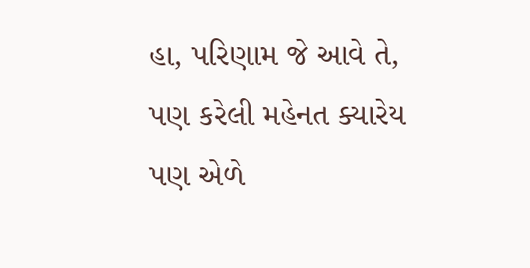હા, પરિણામ જે આવે તે, પણ કરેલી મહેનત ક્યારેય પણ એળે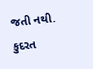જતી નથી. કુદરત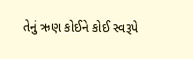તેનું ઋણ કોઈને કોઈ સ્વરૂપે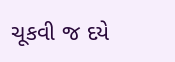ચૂકવી જ દયે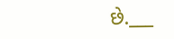છે.___